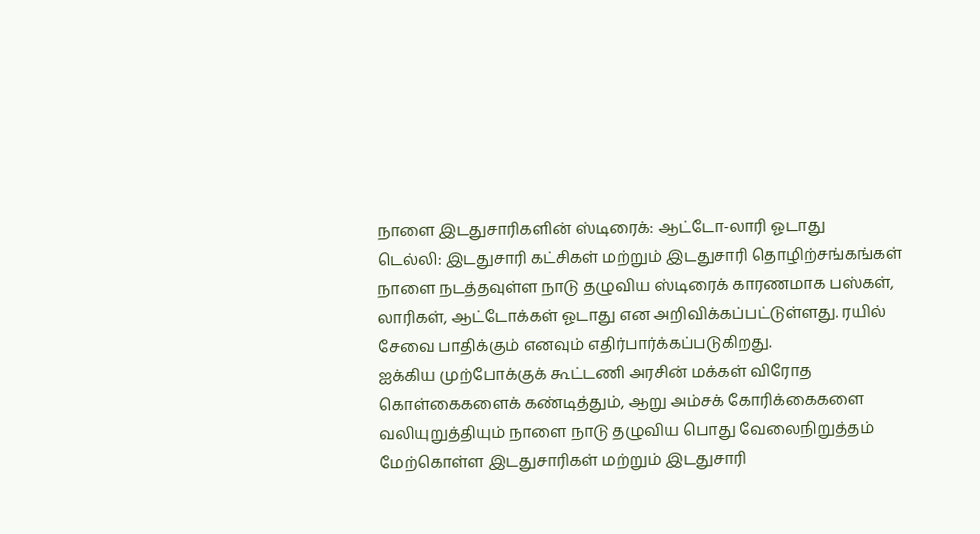நாளை இடதுசாரிகளின் ஸ்டிரைக்: ஆட்டோ-லாரி ஓடாது
டெல்லி: இடதுசாரி கட்சிகள் மற்றும் இடதுசாரி தொழிற்சங்கங்கள் நாளை நடத்தவுள்ள நாடு தழுவிய ஸ்டிரைக் காரணமாக பஸ்கள், லாரிகள், ஆட்டோக்கள் ஓடாது என அறிவிக்கப்பட்டுள்ளது. ரயில் சேவை பாதிக்கும் எனவும் எதிர்பார்க்கப்படுகிறது.
ஐக்கிய முற்போக்குக் கூட்டணி அரசின் மக்கள் விரோத கொள்கைகளைக் கண்டித்தும், ஆறு அம்சக் கோரிக்கைகளை வலியுறுத்தியும் நாளை நாடு தழுவிய பொது வேலைநிறுத்தம் மேற்கொள்ள இடதுசாரிகள் மற்றும் இடதுசாரி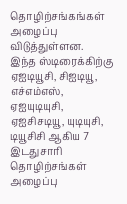தொழிற்சங்கங்கள் அழைப்பு விடுத்துள்ளன.
இந்த ஸ்டிரைக்கிற்கு ஏஐடியூசி, சிஐடியூ, எச்எம்எஸ், ஏஐயுடியுசி, ஏஐசிசடியூ, யுடியுசி, டியூசிசி ஆகிய 7 இடதுசாரி தொழிற்சங்கள் அழைப்பு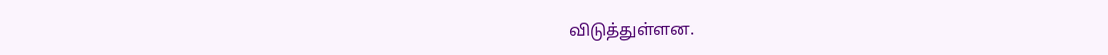விடுத்துள்ளன.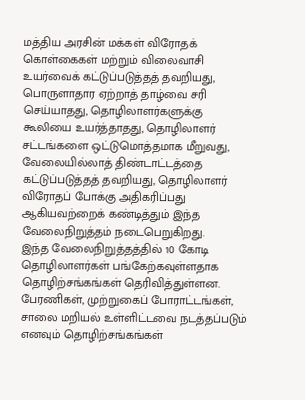மத்திய அரசின் மக்கள் விரோதக் கொள்கைகள் மற்றும் விலைவாசி உயர்வைக் கட்டுப்படுத்தத் தவறியது, பொருளாதார ஏற்றாத் தாழ்வை சரி செய்யாதது, தொழிலாளர்களுக்கு கூலியை உயர்த்தாதது, தொழிலாளர் சட்டங்களை ஒட்டுமொத்தமாக மீறுவது, வேலையில்லாத் திண்டாட்டத்தை கட்டுப்படுத்தத் தவறியது, தொழிலாளர் விரோதப் போக்கு அதிகரிப்பது ஆகியவற்றைக் கண்டித்தும் இந்த வேலைநிறுத்தம் நடைபெறுகிறது.
இந்த வேலைநிறுத்தத்தில் 10 கோடி தொழிலாளர்கள் பங்கேற்கவுள்ளதாக தொழிற்சங்கங்கள் தெரிவித்துள்ளன. பேரணிகள், முற்றுகைப் போராட்டங்கள், சாலை மறியல் உள்ளிட்டவை நடத்தப்படும் எனவும் தொழிற்சங்கங்கள்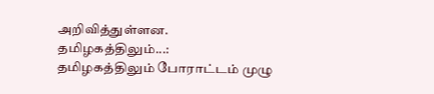அறிவித்துள்ளன.
தமிழகத்திலும்...:
தமிழகத்திலும் போராட்டம் முழு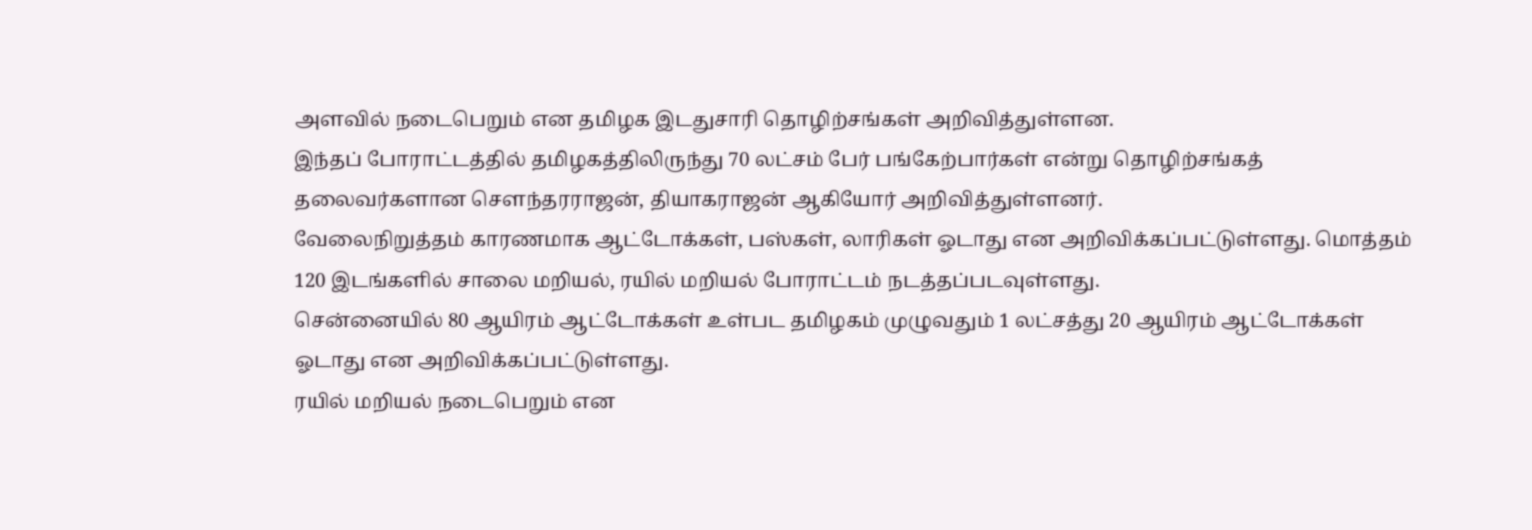அளவில் நடைபெறும் என தமிழக இடதுசாரி தொழிற்சங்கள் அறிவித்துள்ளன.
இந்தப் போராட்டத்தில் தமிழகத்திலிருந்து 70 லட்சம் பேர் பங்கேற்பார்கள் என்று தொழிற்சங்கத் தலைவர்களான செளந்தரராஜன், தியாகராஜன் ஆகியோர் அறிவித்துள்ளனர்.
வேலைநிறுத்தம் காரணமாக ஆட்டோக்கள், பஸ்கள், லாரிகள் ஓடாது என அறிவிக்கப்பட்டுள்ளது. மொத்தம் 120 இடங்களில் சாலை மறியல், ரயில் மறியல் போராட்டம் நடத்தப்படவுள்ளது.
சென்னையில் 80 ஆயிரம் ஆட்டோக்கள் உள்பட தமிழகம் முழுவதும் 1 லட்சத்து 20 ஆயிரம் ஆட்டோக்கள் ஓடாது என அறிவிக்கப்பட்டுள்ளது.
ரயில் மறியல் நடைபெறும் என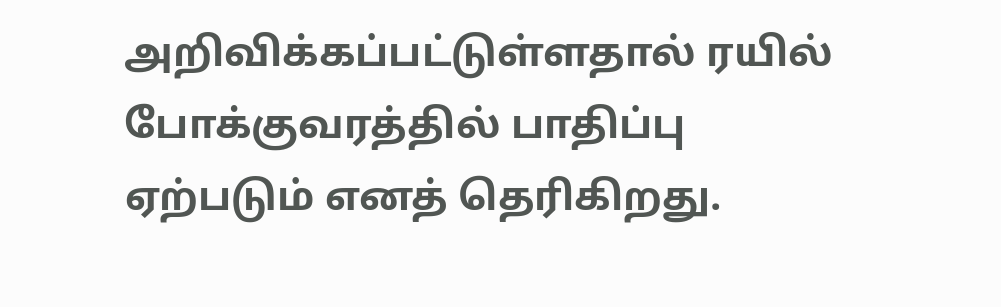அறிவிக்கப்பட்டுள்ளதால் ரயில் போக்குவரத்தில் பாதிப்பு ஏற்படும் எனத் தெரிகிறது.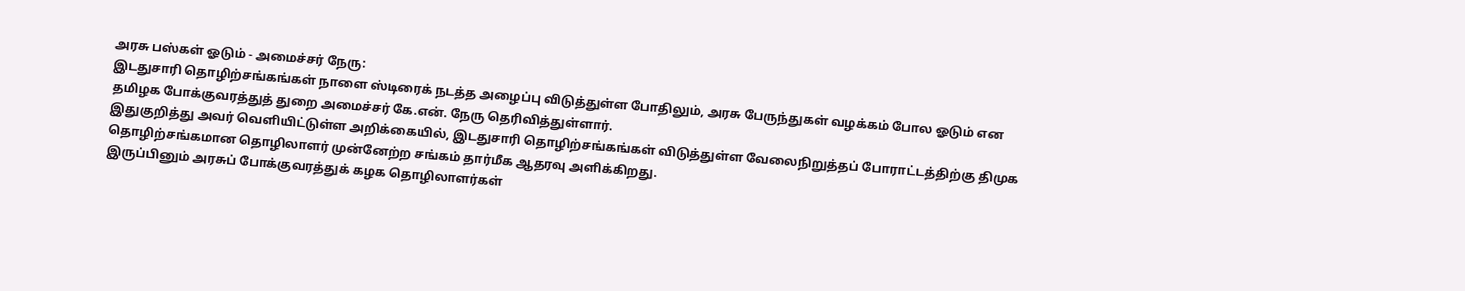அரசு பஸ்கள் ஓடும் - அமைச்சர் நேரு:
இடதுசாரி தொழிற்சங்கங்கள் நாளை ஸ்டிரைக் நடத்த அழைப்பு விடுத்துள்ள போதிலும், அரசு பேருந்துகள் வழக்கம் போல ஓடும் என தமிழக போக்குவரத்துத் துறை அமைச்சர் கே.என். நேரு தெரிவித்துள்ளார்.
இதுகுறித்து அவர் வெளியிட்டுள்ள அறிக்கையில், இடதுசாரி தொழிற்சங்கங்கள் விடுத்துள்ள வேலைநிறுத்தப் போராட்டத்திற்கு திமுக தொழிற்சங்கமான தொழிலாளர் முன்னேற்ற சங்கம் தார்மீக ஆதரவு அளிக்கிறது.
இருப்பினும் அரசுப் போக்குவரத்துக் கழக தொழிலாளர்கள்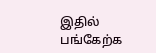இதில் பங்கேற்க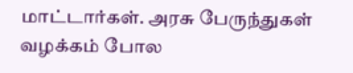மாட்டார்கள். அரசு பேருந்துகள் வழக்கம் போல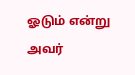ஓடும் என்று அவர்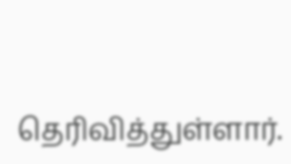தெரிவித்துள்ளார்.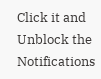Click it and Unblock the Notifications